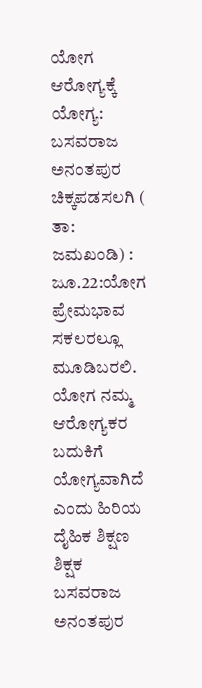ಯೋಗ ಆರೋಗ್ಯಕ್ಕೆ ಯೋಗ್ಯ: ಬಸವರಾಜ ಅನಂತಪುರ
ಚಿಕ್ಕಪಡಸಲಗಿ ( ತಾ: ಜಮಖಂಡಿ) : ಜೂ.22:ಯೋಗ ಪ್ರೇಮಭಾವ ಸಕಲರಲ್ಲೂ ಮೂಡಿಬರಲಿ. ಯೋಗ ನಮ್ಮ ಆರೋಗ್ಯಕರ ಬದುಕಿಗೆ ಯೋಗ್ಯವಾಗಿದೆ ಎಂದು ಹಿರಿಯ ದೈಹಿಕ ಶಿಕ್ಷಣ ಶಿಕ್ಷಕ ಬಸವರಾಜ ಅನಂತಪುರ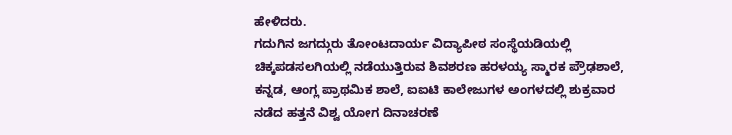ಹೇಳಿದರು.
ಗದುಗಿನ ಜಗದ್ಗುರು ತೋಂಟದಾರ್ಯ ವಿದ್ಯಾಪೀಠ ಸಂಸ್ಥೆಯಡಿಯಲ್ಲಿ ಚಿಕ್ಕಪಡಸಲಗಿಯಲ್ಲಿ ನಡೆಯುತ್ತಿರುವ ಶಿವಶರಣ ಹರಳಯ್ಯ ಸ್ಮಾರಕ ಪ್ರೌಢಶಾಲೆ, ಕನ್ನಡ, ಆಂಗ್ಲ ಪ್ರಾಥಮಿಕ ಶಾಲೆ, ಐಐಟಿ ಕಾಲೇಜುಗಳ ಅಂಗಳದಲ್ಲಿ ಶುಕ್ರವಾರ ನಡೆದ ಹತ್ತನೆ ವಿಶ್ವ ಯೋಗ ದಿನಾಚರಣೆ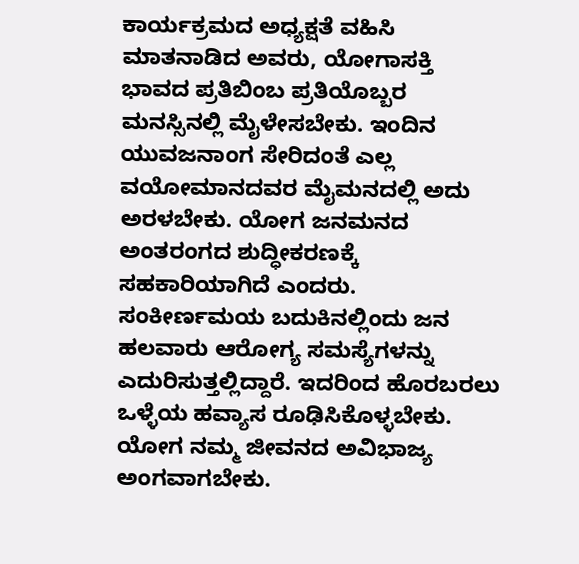ಕಾರ್ಯಕ್ರಮದ ಅಧ್ಯಕ್ಷತೆ ವಹಿಸಿ ಮಾತನಾಡಿದ ಅವರು, ಯೋಗಾಸಕ್ತಿ ಭಾವದ ಪ್ರತಿಬಿಂಬ ಪ್ರತಿಯೊಬ್ಬರ ಮನಸ್ಸಿನಲ್ಲಿ ಮೈಳೇಸಬೇಕು. ಇಂದಿನ ಯುವಜನಾಂಗ ಸೇರಿದಂತೆ ಎಲ್ಲ ವಯೋಮಾನದವರ ಮೈಮನದಲ್ಲಿ ಅದು ಅರಳಬೇಕು. ಯೋಗ ಜನಮನದ ಅಂತರಂಗದ ಶುದ್ಧೀಕರಣಕ್ಕೆ ಸಹಕಾರಿಯಾಗಿದೆ ಎಂದರು.
ಸಂಕೀರ್ಣಮಯ ಬದುಕಿನಲ್ಲಿಂದು ಜನ ಹಲವಾರು ಆರೋಗ್ಯ ಸಮಸ್ಯೆಗಳನ್ನು ಎದುರಿಸುತ್ತಲ್ಲಿದ್ದಾರೆ. ಇದರಿಂದ ಹೊರಬರಲು ಒಳ್ಳೆಯ ಹವ್ಯಾಸ ರೂಢಿಸಿಕೊಳ್ಳಬೇಕು. ಯೋಗ ನಮ್ಮ ಜೀವನದ ಅವಿಭಾಜ್ಯ ಅಂಗವಾಗಬೇಕು.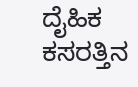ದೈಹಿಕ ಕಸರತ್ತಿನ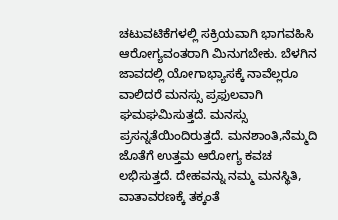ಚಟುವಟಿಕೆಗಳಲ್ಲಿ ಸಕ್ರಿಯವಾಗಿ ಭಾಗವಹಿಸಿ ಆರೋಗ್ಯವಂತರಾಗಿ ಮಿನುಗಬೇಕು. ಬೆಳಗಿನ ಜಾವದಲ್ಲಿ ಯೋಗಾಭ್ಯಾಸಕ್ಕೆ ನಾವೆಲ್ಲರೂ ವಾಲಿದರೆ ಮನಸ್ಸು ಪ್ರಫುಲವಾಗಿ ಘಮಘಮಿಸುತ್ತದೆ. ಮನಸ್ಸು ಪ್ರಸನ್ನತೆಯಿಂದಿರುತ್ತದೆ. ಮನಶಾಂತಿ,ನೆಮ್ಮದಿ ಜೊತೆಗೆ ಉತ್ತಮ ಆರೋಗ್ಯ ಕವಚ ಲಭಿಸುತ್ತದೆ. ದೇಹವನ್ನು ನಮ್ಮ ಮನಸ್ಥಿತಿ, ವಾತಾವರಣಕ್ಕೆ ತಕ್ಕಂತೆ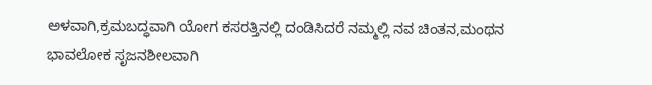ಅಳವಾಗಿ,ಕ್ರಮಬದ್ಧವಾಗಿ ಯೋಗ ಕಸರತ್ತಿನಲ್ಲಿ ದಂಡಿಸಿದರೆ ನಮ್ಮಲ್ಲಿ ನವ ಚಿಂತನ,ಮಂಥನ ಭಾವಲೋಕ ಸೃಜನಶೀಲವಾಗಿ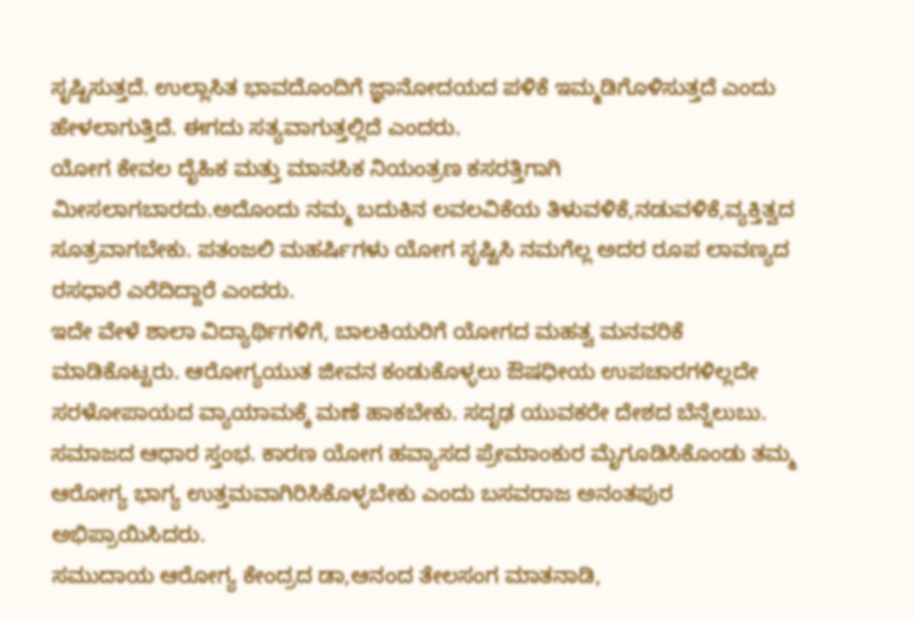ಸೃಷ್ಟಿಸುತ್ತದೆ. ಉಲ್ಲಾಸಿತ ಭಾವದೊಂದಿಗೆ ಜ್ಞಾನೋದಯದ ಪಳಿಕೆ ಇಮ್ಮಡಿಗೊಳಿಸುತ್ತದೆ ಎಂದು ಹೇಳಲಾಗುತ್ತಿದೆ. ಈಗದು ಸತ್ಯವಾಗುತ್ತಲ್ಲಿದೆ ಎಂದರು.
ಯೋಗ ಕೇವಲ ದೈಹಿಕ ಮತ್ತು ಮಾನಸಿಕ ನಿಯಂತ್ರಣ ಕಸರತ್ತಿಗಾಗಿ ಮೀಸಲಾಗಬಾರದು.ಅದೊಂದು ನಮ್ಮ ಬದುಕಿನ ಲವಲವಿಕೆಯ ತಿಳುವಳಿಕೆ,ನಡುವಳಿಕೆ,ವ್ಯಕ್ತಿತ್ವದ ಸೂತ್ರವಾಗಬೇಕು. ಪತಂಜಲಿ ಮಹರ್ಷಿಗಳು ಯೋಗ ಸೃಷ್ಟಿಸಿ ನಮಗೆಲ್ಲ ಅದರ ರೂಪ ಲಾವಣ್ಯದ ರಸಧಾರೆ ಎರೆದಿದ್ದಾರೆ ಎಂದರು.
ಇದೇ ವೇಳೆ ಶಾಲಾ ವಿದ್ಯಾರ್ಥಿಗಳಿಗೆ, ಬಾಲಕಿಯರಿಗೆ ಯೋಗದ ಮಹತ್ವ ಮನವರಿಕೆ ಮಾಡಿಕೊಟ್ಟರು. ಆರೋಗ್ಯಯುತ ಜೀವನ ಕಂಡುಕೊಳ್ಳಲು ಔಷಧೀಯ ಉಪಚಾರಗಳಿಲ್ಲದೇ ಸರಳೋಪಾಯದ ವ್ಯಾಯಾಮಕ್ಕೆ ಮಣೆ ಹಾಕಬೇಕು. ಸದೃಢ ಯುವಕರೇ ದೇಶದ ಬೆನ್ನೆಲುಬು. ಸಮಾಜದ ಆಧಾರ ಸ್ತಂಭ. ಕಾರಣ ಯೋಗ ಹವ್ಯಾಸದ ಪ್ರೇಮಾಂಕುರ ಮೈಗೂಡಿಸಿಕೊಂಡು ತಮ್ಮ ಆರೋಗ್ಯ ಭಾಗ್ಯ ಉತ್ತಮವಾಗಿರಿಸಿಕೊಳ್ಳಬೇಕು ಎಂದು ಬಸವರಾಜ ಅನಂತಪುರ ಅಭಿಪ್ರಾಯಿಸಿದರು.
ಸಮುದಾಯ ಆರೋಗ್ಯ ಕೇಂದ್ರದ ಡಾ,ಆನಂದ ತೇಲಸಂಗ ಮಾತನಾಡಿ,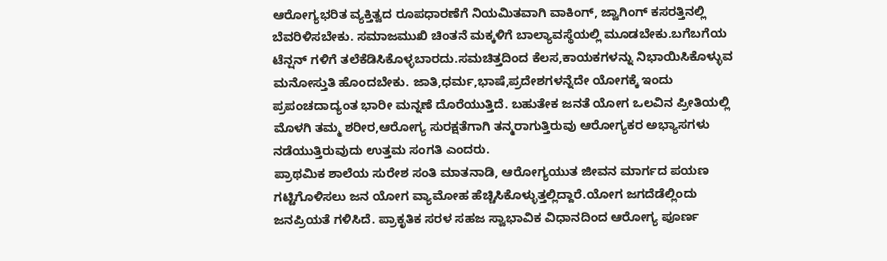ಆರೋಗ್ಯಭರಿತ ವ್ಯಕ್ತಿತ್ವದ ರೂಪಧಾರಣೆಗೆ ನಿಯಮಿತವಾಗಿ ವಾಕಿಂಗ್, ಜ್ವಾಗಿಂಗ್ ಕಸರತ್ತಿನಲ್ಲಿ ಬೆವರಿಳಿಸಬೇಕು. ಸಮಾಜಮುಖಿ ಚಿಂತನೆ ಮಕ್ಕಳಿಗೆ ಬಾಲ್ಯಾವಸ್ಥೆಯಲ್ಲಿ ಮೂಡಬೇಕು.ಬಗೆಬಗೆಯ ಟೆನ್ಷನ್ ಗಳಿಗೆ ತಲೆಕೆಡಿಸಿಕೊಳ್ಳಬಾರದು.ಸಮಚಿತ್ತದಿಂದ ಕೆಲಸ,ಕಾಯಕಗಳನ್ನು ನಿಭಾಯಿಸಿಕೊಳ್ಳುವ ಮನೋಸ್ತುತಿ ಹೊಂದಬೇಕು. ಜಾತಿ,ಧರ್ಮ,ಭಾಷೆ,ಪ್ರದೇಶಗಳನ್ನೆದೇ ಯೋಗಕ್ಕೆ ಇಂದು ಪ್ರಪಂಚದಾದ್ಯಂತ ಭಾರೀ ಮನ್ನಣೆ ದೊರೆಯುತ್ತಿದೆ. ಬಹುತೇಕ ಜನತೆ ಯೋಗ ಒಲವಿನ ಪ್ರೀತಿಯಲ್ಲಿ ಮೊಳಗಿ ತಮ್ಮ ಶರೀರ,ಆರೋಗ್ಯ ಸುರಕ್ಷತೆಗಾಗಿ ತನ್ಮರಾಗುತ್ತಿರುವು ಆರೋಗ್ಯಕರ ಅಭ್ಯಾಸಗಳು ನಡೆಯುತ್ತಿರುವುದು ಉತ್ತಮ ಸಂಗತಿ ಎಂದರು.
ಪ್ರಾಥಮಿಕ ಶಾಲೆಯ ಸುರೇಶ ಸಂತಿ ಮಾತನಾಡಿ, ಆರೋಗ್ಯಯುತ ಜೀವನ ಮಾರ್ಗದ ಪಯಣ ಗಟ್ಟಿಗೊಳಿಸಲು ಜನ ಯೋಗ ವ್ಯಾಮೋಹ ಹೆಚ್ಚಿಸಿಕೊಳ್ಳುತ್ತಲ್ಲಿದ್ದಾರೆ.ಯೋಗ ಜಗದೆಡೆಲ್ಲಿಂದು ಜನಪ್ರಿಯತೆ ಗಳಿಸಿದೆ. ಪ್ರಾಕೃತಿಕ ಸರಳ ಸಹಜ ಸ್ವಾಭಾವಿಕ ವಿಧಾನದಿಂದ ಆರೋಗ್ಯ ಪೂರ್ಣ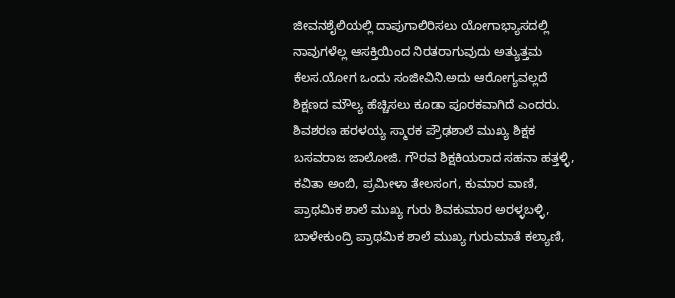ಜೀವನಶೈಲಿಯಲ್ಲಿ ದಾಪುಗಾಲಿರಿಸಲು ಯೋಗಾಭ್ಯಾಸದಲ್ಲಿ ನಾವುಗಳೆಲ್ಲ ಆಸಕ್ತಿಯಿಂದ ನಿರತರಾಗುವುದು ಅತ್ಯುತ್ತಮ ಕೆಲಸ.ಯೋಗ ಒಂದು ಸಂಜೀವಿನಿ.ಅದು ಆರೋಗ್ಯವಲ್ಲದೆ ಶಿಕ್ಷಣದ ಮೌಲ್ಯ ಹೆಚ್ಚಿಸಲು ಕೂಡಾ ಪೂರಕವಾಗಿದೆ ಎಂದರು.
ಶಿವಶರಣ ಹರಳಯ್ಯ ಸ್ಮಾರಕ ಪ್ರೌಢಶಾಲೆ ಮುಖ್ಯ ಶಿಕ್ಷಕ ಬಸವರಾಜ ಜಾಲೋಜಿ. ಗೌರವ ಶಿಕ್ಷಕಿಯರಾದ ಸಹನಾ ಹತ್ತಳ್ಳಿ, ಕವಿತಾ ಅಂಬಿ, ಪ್ರಮೀಳಾ ತೇಲಸಂಗ, ಕುಮಾರ ವಾಣಿ, ಪ್ರಾಥಮಿಕ ಶಾಲೆ ಮುಖ್ಯ ಗುರು ಶಿವಕುಮಾರ ಅರಳ್ಳಬಳ್ಳಿ, ಬಾಳೇಕುಂದ್ರಿ ಪ್ರಾಥಮಿಕ ಶಾಲೆ ಮುಖ್ಯ ಗುರುಮಾತೆ ಕಲ್ಯಾಣಿ,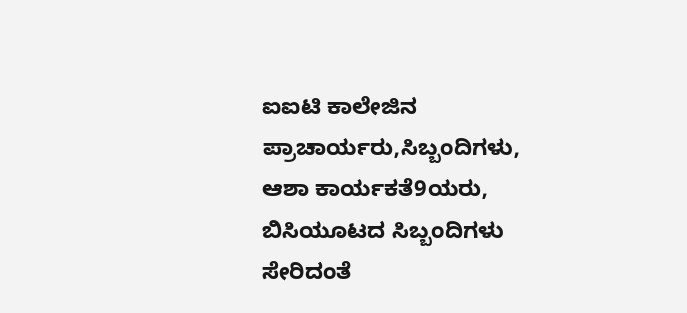ಐಐಟಿ ಕಾಲೇಜಿನ ಪ್ರಾಚಾರ್ಯರು,ಸಿಬ್ಬಂದಿಗಳು, ಆಶಾ ಕಾರ್ಯಕತೆ9ಯರು, ಬಿಸಿಯೂಟದ ಸಿಬ್ಬಂದಿಗಳು ಸೇರಿದಂತೆ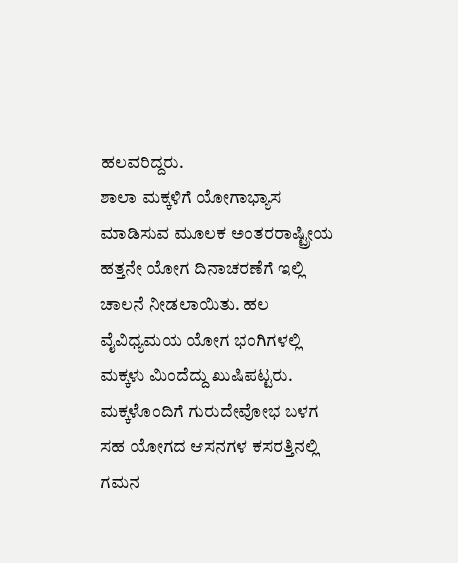ಹಲವರಿದ್ದರು.
ಶಾಲಾ ಮಕ್ಕಳಿಗೆ ಯೋಗಾಭ್ಯಾಸ ಮಾಡಿಸುವ ಮೂಲಕ ಅಂತರರಾಷ್ಟ್ರೀಯ ಹತ್ತನೇ ಯೋಗ ದಿನಾಚರಣೆಗೆ ಇಲ್ಲಿ ಚಾಲನೆ ನೀಡಲಾಯಿತು. ಹಲ ವೈವಿಧ್ಯಮಯ ಯೋಗ ಭಂಗಿಗಳಲ್ಲಿ ಮಕ್ಕಳು ಮಿಂದೆದ್ದು ಖುಷಿಪಟ್ಟರು. ಮಕ್ಕಳೊಂದಿಗೆ ಗುರುದೇವೋಭ ಬಳಗ ಸಹ ಯೋಗದ ಆಸನಗಳ ಕಸರತ್ತಿನಲ್ಲಿ ಗಮನ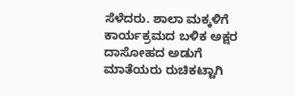ಸೆಳೆದರು. ಶಾಲಾ ಮಕ್ಕಳಿಗೆ ಕಾರ್ಯಕ್ರಮದ ಬಳಿಕ ಅಕ್ಷರ ದಾಸೋಹದ ಅಡುಗೆ ಮಾತೆಯರು ರುಚಿಕಟ್ಟಾಗಿ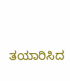ತಯಾರಿಸಿದ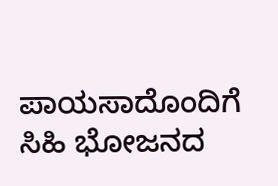ಪಾಯಸಾದೊಂದಿಗೆ ಸಿಹಿ ಭೋಜನದ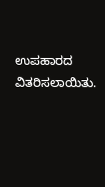ಉಪಹಾರದ ವಿತರಿಸಲಾಯಿತು.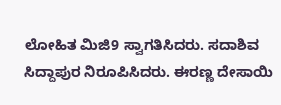ಲೋಹಿತ ಮಿಜಿ9 ಸ್ವಾಗತಿಸಿದರು. ಸದಾಶಿವ ಸಿದ್ದಾಪುರ ನಿರೂಪಿಸಿದರು. ಈರಣ್ಣ ದೇಸಾಯಿ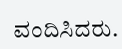ವಂದಿಸಿದರು.